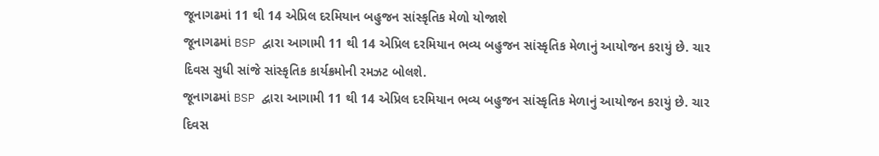જૂનાગઢમાં 11 થી 14 એપ્રિલ દરમિયાન બહુજન સાંસ્કૃતિક મેળો યોજાશે
જૂનાગઢમાં BSP દ્વારા આગામી 11 થી 14 એપ્રિલ દરમિયાન ભવ્ય બહુજન સાંસ્કૃતિક મેળાનું આયોજન કરાયું છે. ચાર દિવસ સુધી સાંજે સાંસ્કૃતિક કાર્યક્રમોની રમઝટ બોલશે.
જૂનાગઢમાં BSP દ્વારા આગામી 11 થી 14 એપ્રિલ દરમિયાન ભવ્ય બહુજન સાંસ્કૃતિક મેળાનું આયોજન કરાયું છે. ચાર દિવસ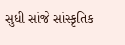સુધી સાંજે સાંસ્કૃતિક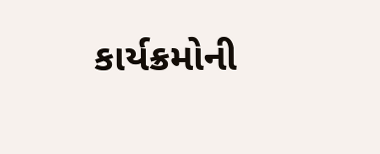કાર્યક્રમોની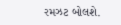રમઝટ બોલશે.